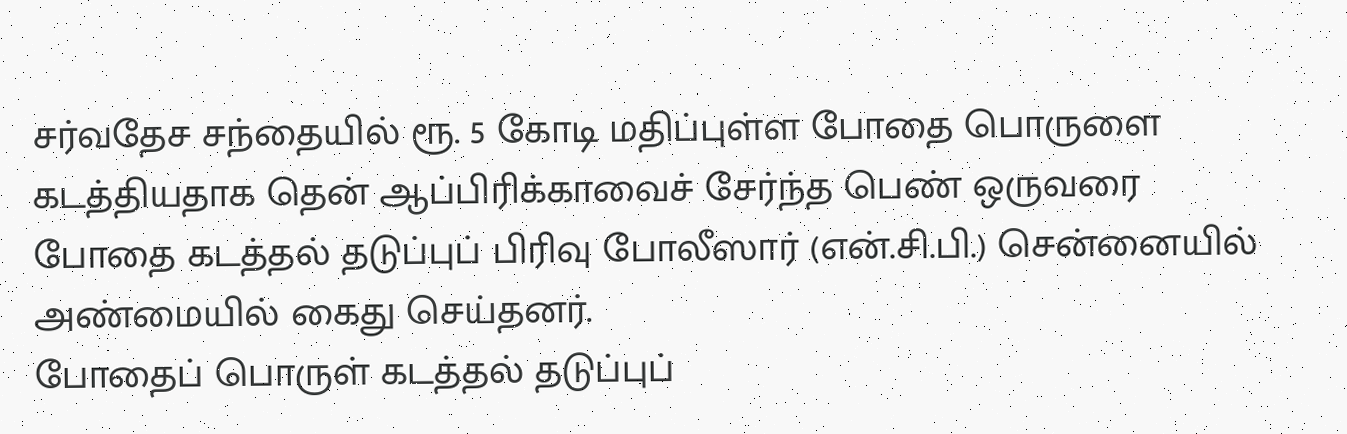சர்வதேச சந்தையில் ரூ. 5 கோடி மதிப்புள்ள போதை பொருளை கடத்தியதாக தென் ஆப்பிரிக்காவைச் சேர்ந்த பெண் ஒருவரை போதை கடத்தல் தடுப்புப் பிரிவு போலீஸார் (என்.சி.பி.) சென்னையில் அண்மையில் கைது செய்தனர்.
போதைப் பொருள் கடத்தல் தடுப்புப்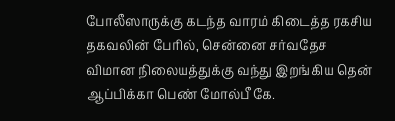போலீஸாருக்கு கடந்த வாரம் கிடைத்த ரகசிய தகவலின் பேரில், சென்னை சர்வதேச விமான நிலையத்துக்கு வந்து இறங்கிய தென் ஆப்பிக்கா பெண் மோல்பீ கே.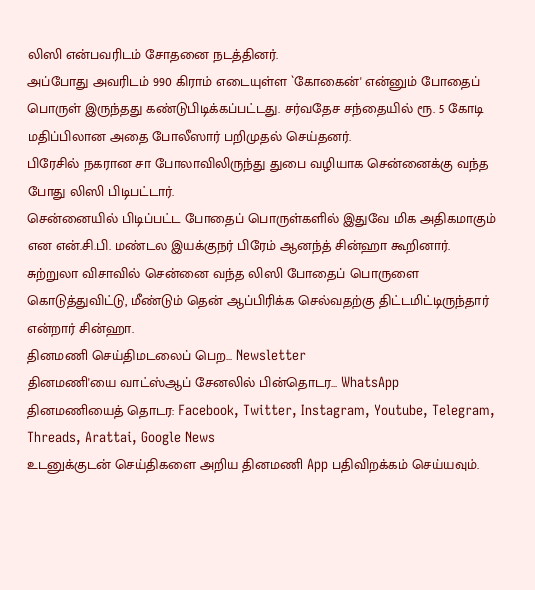லிஸி என்பவரிடம் சோதனை நடத்தினர்.
அப்போது அவரிடம் 990 கிராம் எடையுள்ள `கோகைன்' என்னும் போதைப் பொருள் இருந்தது கண்டுபிடிக்கப்பட்டது. சர்வதேச சந்தையில் ரூ. 5 கோடி மதிப்பிலான அதை போலீஸார் பறிமுதல் செய்தனர்.
பிரேசில் நகரான சா போலாவிலிருந்து துபை வழியாக சென்னைக்கு வந்த போது லிஸி பிடிபட்டார்.
சென்னையில் பிடிப்பட்ட போதைப் பொருள்களில் இதுவே மிக அதிகமாகும் என என்.சி.பி. மண்டல இயக்குநர் பிரேம் ஆனந்த் சின்ஹா கூறினார்.
சுற்றுலா விசாவில் சென்னை வந்த லிஸி போதைப் பொருளை கொடுத்துவிட்டு, மீண்டும் தென் ஆப்பிரிக்க செல்வதற்கு திட்டமிட்டிருந்தார் என்றார் சின்ஹா.
தினமணி செய்திமடலைப் பெற... Newsletter
தினமணி'யை வாட்ஸ்ஆப் சேனலில் பின்தொடர... WhatsApp
தினமணியைத் தொடர: Facebook, Twitter, Instagram, Youtube, Telegram, Threads, Arattai, Google News
உடனுக்குடன் செய்திகளை அறிய தினமணி App பதிவிறக்கம் செய்யவும்.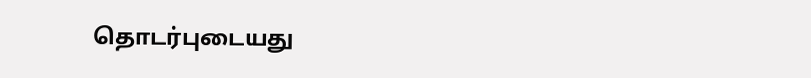தொடர்புடையது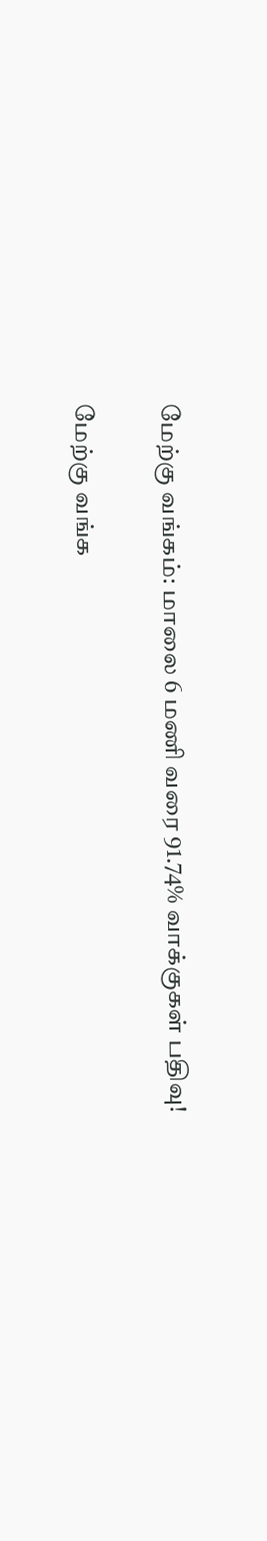மேற்கு வங்கம்: மாலை 6 மணி வரை 91.74% வாக்குகள் பதிவு!

மேற்கு வங்க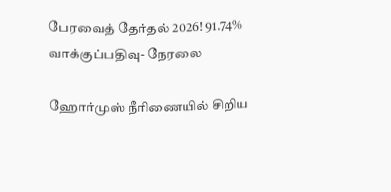பேரவைத் தேர்தல் 2026! 91.74% வாக்குப்பதிவு- நேரலை

ஹோர்முஸ் நீரிணையில் சிறிய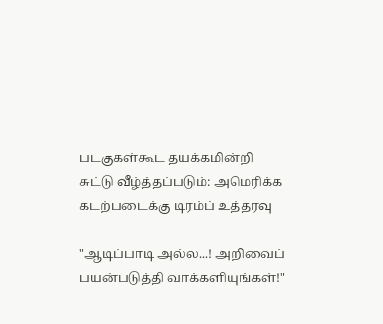படகுகள்கூட தயக்கமின்றி சுட்டு வீழ்த்தப்படும்: அமெரிக்க கடற்படைக்கு டிரம்ப் உத்தரவு

"ஆடிப்பாடி அல்ல...! அறிவைப் பயன்படுத்தி வாக்களியுங்கள்!"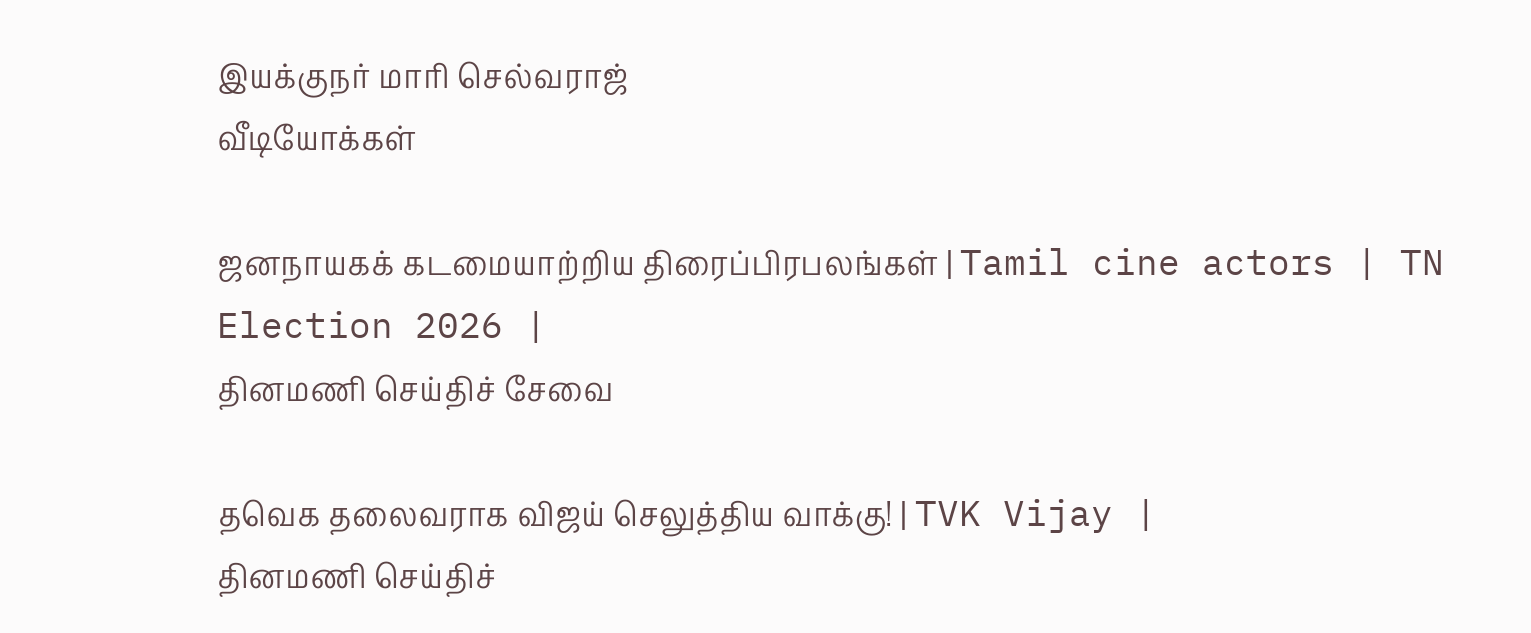இயக்குநர் மாரி செல்வராஜ்
வீடியோக்கள்

ஜனநாயகக் கடமையாற்றிய திரைப்பிரபலங்கள் | Tamil cine actors | TN Election 2026 |
தினமணி செய்திச் சேவை

தவெக தலைவராக விஜய் செலுத்திய வாக்கு! | TVK Vijay |
தினமணி செய்திச்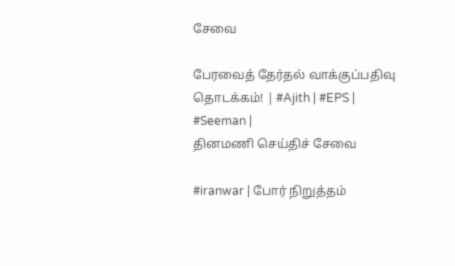சேவை

பேரவைத் தேர்தல் வாக்குப்பதிவு தொடக்கம்! | #Ajith | #EPS | #Seeman |
தினமணி செய்திச் சேவை

#iranwar | போர் நிறுத்தம்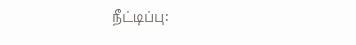நீட்டிப்பு: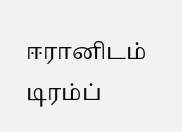ஈரானிடம் டிரம்ப்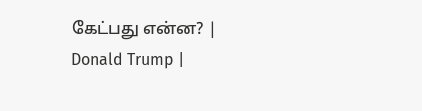கேட்பது என்ன? | Donald Trump |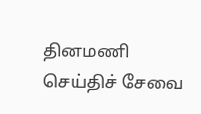தினமணி செய்திச் சேவை